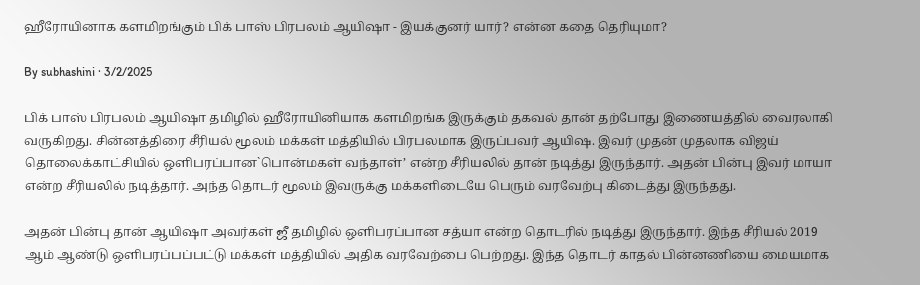ஹீரோயினாக களமிறங்கும் பிக் பாஸ் பிரபலம் ஆயிஷா - இயக்குனர் யார்? என்ன கதை தெரியுமா?

By subhashini · 3/2/2025

பிக் பாஸ் பிரபலம் ஆயிஷா தமிழில் ஹீரோயினியாக களமிறங்க இருக்கும் தகவல் தான் தற்போது இணையத்தில் வைரலாகி வருகிறது. சின்னத்திரை சீரியல் மூலம் மக்கள் மத்தியில் பிரபலமாக இருப்பவர் ஆயிஷ. இவர் முதன் முதலாக விஜய் தொலைக்காட்சியில் ஒளிபரப்பான`பொன்மகள் வந்தாள்’ என்ற சீரியலில் தான் நடித்து இருந்தார். அதன் பின்பு இவர் மாயா என்ற சீரியலில் நடித்தார். அந்த தொடர் மூலம் இவருக்கு மக்களிடையே பெரும் வரவேற்பு கிடைத்து இருந்தது.

அதன் பின்பு தான் ஆயிஷா அவர்கள் ஜீ தமிழில் ஒளிபரப்பான சத்யா என்ற தொடரில் நடித்து இருந்தார். இந்த சீரியல் 2019 ஆம் ஆண்டு ஒளிபரப்பப்பட்டு மக்கள் மத்தியில் அதிக வரவேற்பை பெற்றது. இந்த தொடர் காதல் பின்னணியை மையமாக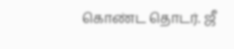கொண்ட தொடர். ஜீ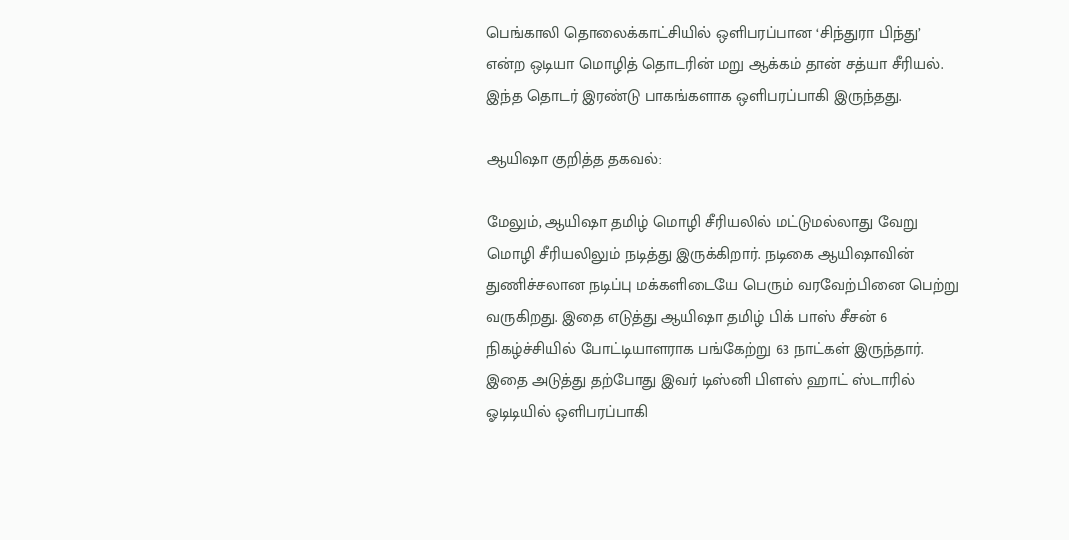பெங்காலி தொலைக்காட்சியில் ஒளிபரப்பான ‘சிந்துரா பிந்து’ என்ற ஒடியா மொழித் தொடரின் மறு ஆக்கம் தான் சத்யா சீரியல். இந்த தொடர் இரண்டு பாகங்களாக ஒளிபரப்பாகி இருந்தது.

ஆயிஷா குறித்த தகவல்:

மேலும், ஆயிஷா தமிழ் மொழி சீரியலில் மட்டுமல்லாது வேறு மொழி சீரியலிலும் நடித்து இருக்கிறார். நடிகை ஆயிஷாவின் துணிச்சலான நடிப்பு மக்களிடையே பெரும் வரவேற்பினை பெற்று வருகிறது. இதை எடுத்து ஆயிஷா தமிழ் பிக் பாஸ் சீசன் 6 நிகழ்ச்சியில் போட்டியாளராக பங்கேற்று 63 நாட்கள் இருந்தார். இதை அடுத்து தற்போது இவர் டிஸ்னி பிளஸ் ஹாட் ஸ்டாரில் ஓடிடியில் ஒளிபரப்பாகி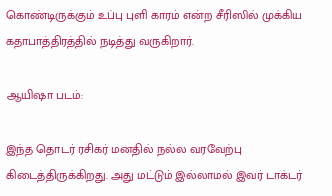கொண்டிருக்கும் உப்பு புளி காரம் என்ற சீரிஸில் முக்கிய கதாபாத்திரத்தில் நடித்து வருகிறார்.

ஆயிஷா படம்:

இந்த தொடர் ரசிகர் மனதில் நல்ல வரவேற்பு கிடைத்திருக்கிறது. அது மட்டும் இல்லாமல் இவர் டாக்டர்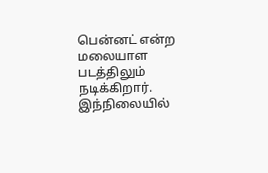பென்னட் என்ற மலையாள படத்திலும் நடிக்கிறார். இந்நிலையில்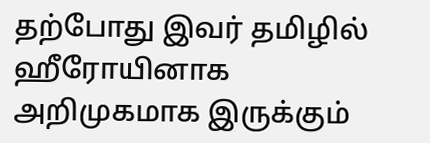தற்போது இவர் தமிழில் ஹீரோயினாக அறிமுகமாக இருக்கும்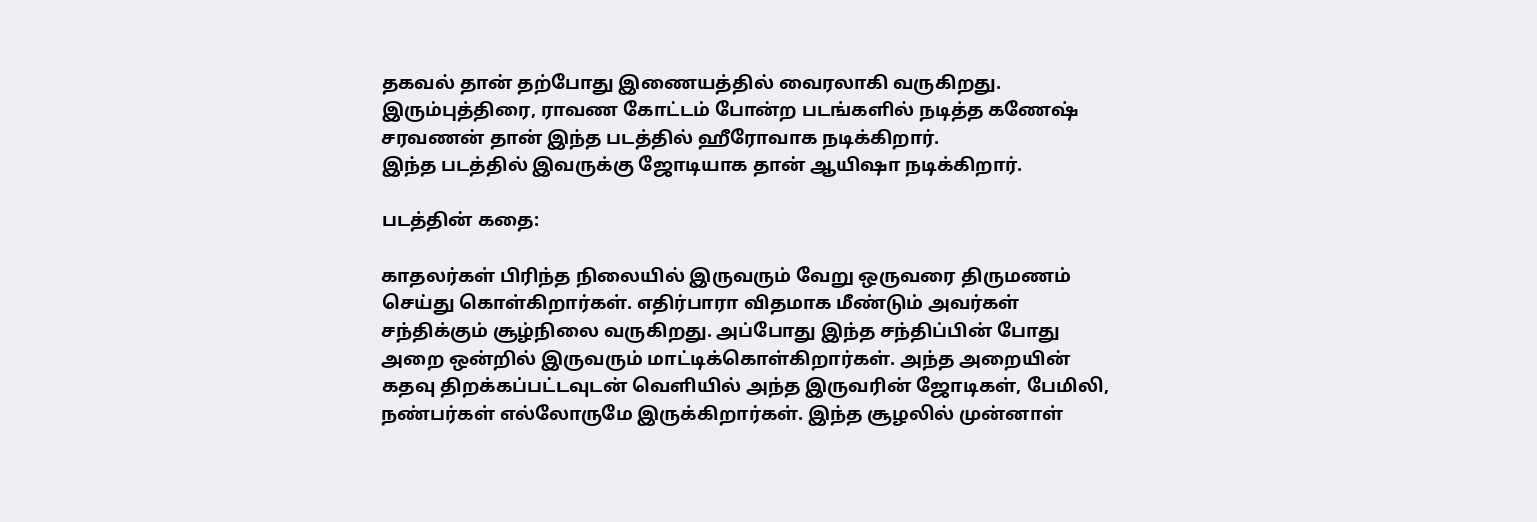தகவல் தான் தற்போது இணையத்தில் வைரலாகி வருகிறது. இரும்புத்திரை, ராவண கோட்டம் போன்ற படங்களில் நடித்த கணேஷ் சரவணன் தான் இந்த படத்தில் ஹீரோவாக நடிக்கிறார்.
இந்த படத்தில் இவருக்கு ஜோடியாக தான் ஆயிஷா நடிக்கிறார்.

படத்தின் கதை:

காதலர்கள் பிரிந்த நிலையில் இருவரும் வேறு ஒருவரை திருமணம் செய்து கொள்கிறார்கள். எதிர்பாரா விதமாக மீண்டும் அவர்கள் சந்திக்கும் சூழ்நிலை வருகிறது. அப்போது இந்த சந்திப்பின் போது அறை ஒன்றில் இருவரும் மாட்டிக்கொள்கிறார்கள். அந்த அறையின் கதவு திறக்கப்பட்டவுடன் வெளியில் அந்த இருவரின் ஜோடிகள், பேமிலி, நண்பர்கள் எல்லோருமே இருக்கிறார்கள். இந்த சூழலில் முன்னாள்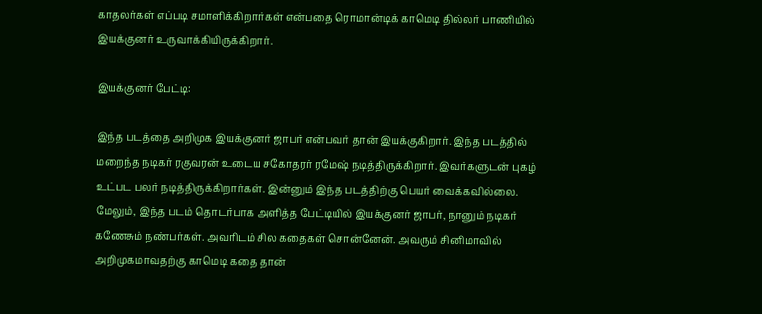காதலர்கள் எப்படி சமாளிக்கிறார்கள் என்பதை ரொமான்டிக் காமெடி தில்லர் பாணியில் இயக்குனர் உருவாக்கியிருக்கிறார்.

இயக்குனர் பேட்டி:

இந்த படத்தை அறிமுக இயக்குனர் ஜாபர் என்பவர் தான் இயக்குகிறார். இந்த படத்தில் மறைந்த நடிகர் ரகுவரன் உடைய சகோதரர் ரமேஷ் நடித்திருக்கிறார். இவர்களுடன் புகழ் உட்பட பலர் நடித்திருக்கிறார்கள். இன்னும் இந்த படத்திற்கு பெயர் வைக்கவில்லை. மேலும், இந்த படம் தொடர்பாக அளித்த பேட்டியில் இயக்குனர் ஜாபர், நானும் நடிகர் கணேசும் நண்பர்கள். அவரிடம் சில கதைகள் சொன்னேன். அவரும் சினிமாவில் அறிமுகமாவதற்கு காமெடி கதை தான்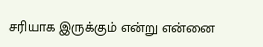சரியாக இருக்கும் என்று என்னை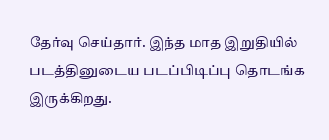தேர்வு செய்தார். இந்த மாத இறுதியில் படத்தினுடைய படப்பிடிப்பு தொடங்க இருக்கிறது.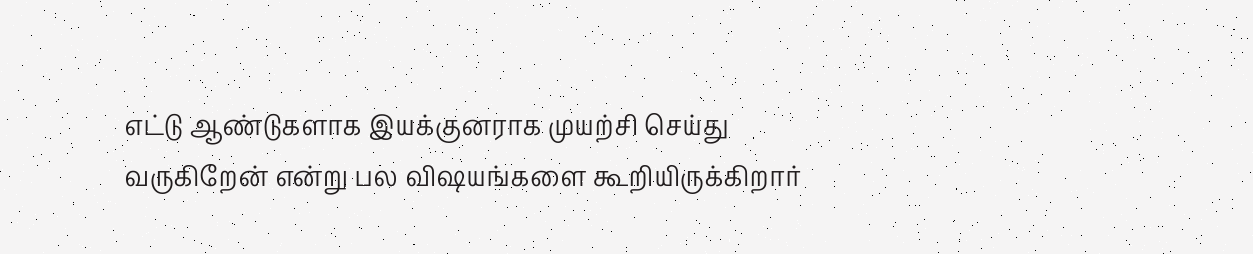எட்டு ஆண்டுகளாக இயக்குனராக முயற்சி செய்து வருகிறேன் என்று பல விஷயங்களை கூறியிருக்கிறார்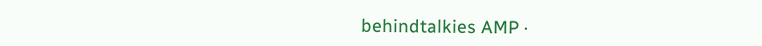behindtalkies AMP ·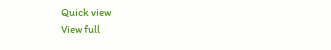Quick view
View full